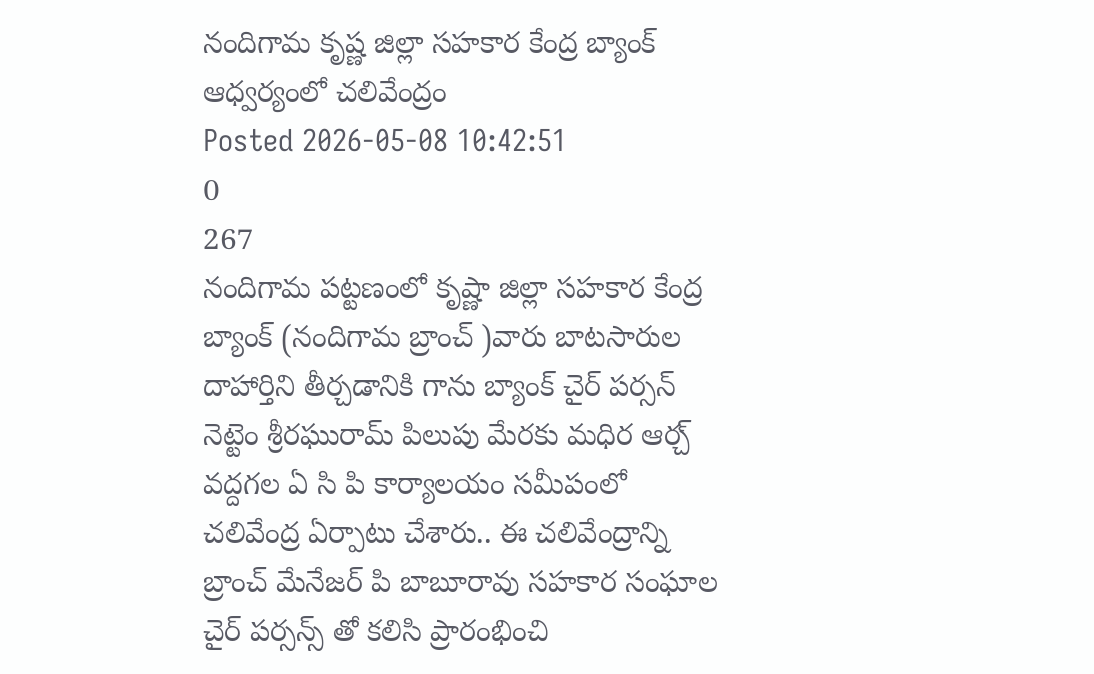నందిగామ కృష్ణ జిల్లా సహకార కేంద్ర బ్యాంక్ ఆధ్వర్యంలో చలివేంద్రం
Posted 2026-05-08 10:42:51
0
267
నందిగామ పట్టణంలో కృష్ణా జిల్లా సహకార కేంద్ర బ్యాంక్ (నందిగామ బ్రాంచ్ )వారు బాటసారుల దాహార్తిని తీర్చడానికి గాను బ్యాంక్ చైర్ పర్సన్ నెట్టెం శ్రీరఘురామ్ పిలుపు మేరకు మధిర ఆర్చ్ వద్దగల ఏ సి పి కార్యాలయం సమీపంలో చలివేంద్ర ఏర్పాటు చేశారు.. ఈ చలివేంద్రాన్ని బ్రాంచ్ మేనేజర్ పి బాబూరావు సహకార సంఘాల చైర్ పర్సన్స్ తో కలిసి ప్రారంభించి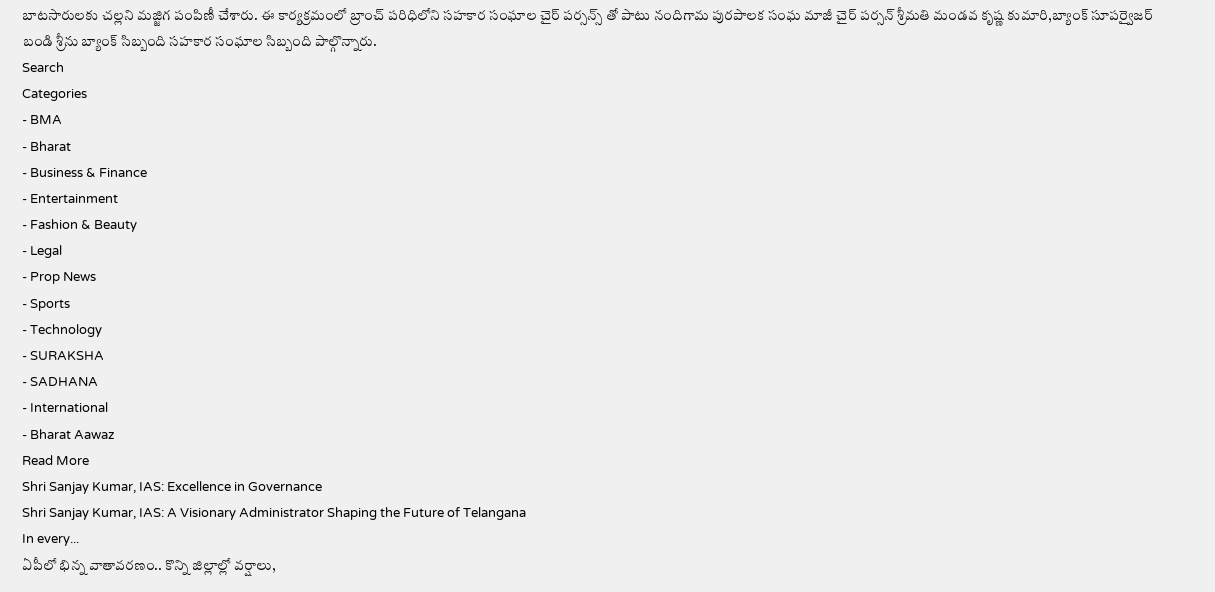బాటసారులకు చల్లని మజ్జిగ పంపిణీ చేశారు. ఈ కార్యక్రమంలో బ్రాంచ్ పరిధిలోని సహకార సంఘాల చైర్ పర్సన్స్ తో పాటు నందిగామ పురపాలక సంఘ మాజీ చైర్ పర్సన్ శ్రీమతి మండవ కృష్ణ కుమారి,బ్యాంక్ సూపర్వైజర్ బండి శ్రీను బ్యాంక్ సిబ్బంది సహకార సంఘాల సిబ్బంది పాల్గొన్నారు.
Search
Categories
- BMA
- Bharat
- Business & Finance
- Entertainment
- Fashion & Beauty
- Legal
- Prop News
- Sports
- Technology
- SURAKSHA
- SADHANA
- International
- Bharat Aawaz
Read More
Shri Sanjay Kumar, IAS: Excellence in Governance
Shri Sanjay Kumar, IAS: A Visionary Administrator Shaping the Future of Telangana
In every...
ఏపీలో భిన్న వాతావరణం.. కొన్ని జిల్లాల్లో వర్షాలు,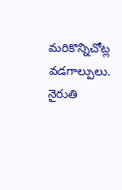మరికొన్నిచోట్ల వడగాల్పులు.
నైరుతి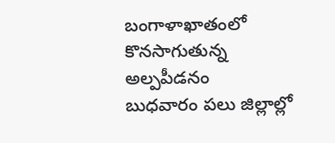బంగాళాఖాతంలో కొనసాగుతున్న అల్పపీడనం
బుధవారం పలు జిల్లాల్లో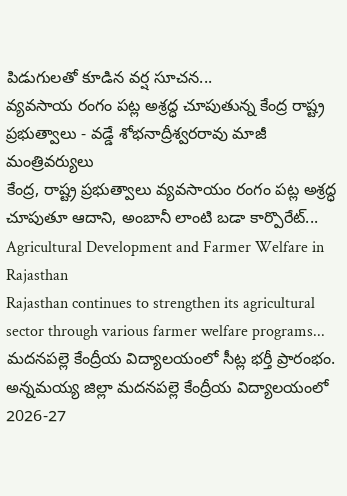పిడుగులతో కూడిన వర్ష సూచన...
వ్యవసాయ రంగం పట్ల అశ్రద్ధ చూపుతున్న కేంద్ర రాష్ట్ర ప్రభుత్వాలు - వడ్డే శోభనాద్రీశ్వరరావు మాజీ మంత్రివర్యులు
కేంద్ర, రాష్ట్ర ప్రభుత్వాలు వ్యవసాయం రంగం పట్ల అశ్రద్ధ చూపుతూ ఆదాని, అంబానీ లాంటి బడా కార్పొరేట్...
Agricultural Development and Farmer Welfare in Rajasthan
Rajasthan continues to strengthen its agricultural sector through various farmer welfare programs...
మదనపల్లె కేంద్రీయ విద్యాలయంలో సీట్ల భర్తీ ప్రారంభం.
అన్నమయ్య జిల్లా మదనపల్లె కేంద్రీయ విద్యాలయంలో 2026-27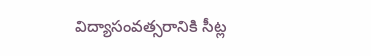విద్యాసంవత్సరానికి సీట్ల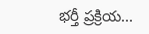భర్తీ ప్రక్రియ...